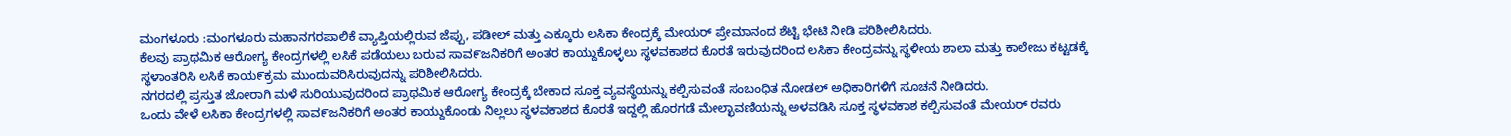ಮಂಗಳೂರು :ಮಂಗಳೂರು ಮಹಾನಗರಪಾಲಿಕೆ ವ್ಯಾಪ್ತಿಯಲ್ಲಿರುವ ಜೆಪ್ಪು, ಪಡೀಲ್ ಮತ್ತು ಎಕ್ಕೂರು ಲಸಿಕಾ ಕೇಂದ್ರಕ್ಕೆ ಮೇಯರ್ ಪ್ರೇಮಾನಂದ ಶೆಟ್ಟಿ ಭೇಟಿ ನೀಡಿ ಪರಿಶೀಲಿಸಿದರು.
ಕೆಲವು ಪ್ರಾಥಮಿಕ ಆರೋಗ್ಯ ಕೇಂದ್ರಗಳಲ್ಲಿ ಲಸಿಕೆ ಪಡೆಯಲು ಬರುವ ಸಾವ೯ಜನಿಕರಿಗೆ ಅಂತರ ಕಾಯ್ದುಕೊಳ್ಳಲು ಸ್ಥಳವಕಾಶದ ಕೊರತೆ ಇರುವುದರಿಂದ ಲಸಿಕಾ ಕೇಂದ್ರವನ್ನು ಸ್ಥಳೀಯ ಶಾಲಾ ಮತ್ತು ಕಾಲೇಜು ಕಟ್ಟಡಕ್ಕೆ ಸ್ಥಳಾಂತರಿಸಿ ಲಸಿಕೆ ಕಾಯ೯ಕ್ರಮ ಮುಂದುವರಿಸಿರುವುದನ್ನು ಪರಿಶೀಲಿಸಿದರು.
ನಗರದಲ್ಲಿ ಪ್ರಸ್ತುತ ಜೋರಾಗಿ ಮಳೆ ಸುರಿಯುವುದರಿಂದ ಪ್ರಾಥಮಿಕ ಆರೋಗ್ಯ ಕೇಂದ್ರಕ್ಕೆ ಬೇಕಾದ ಸೂಕ್ತ ವ್ಯವಸ್ಥೆಯನ್ನು ಕಲ್ಪಿಸುವಂತೆ ಸಂಬಂಧಿತ ನೋಡಲ್ ಅಧಿಕಾರಿಗಳಿಗೆ ಸೂಚನೆ ನೀಡಿದರು.
ಒಂದು ವೇಳೆ ಲಸಿಕಾ ಕೇಂದ್ರಗಳಲ್ಲಿ ಸಾವ೯ಜನಿಕರಿಗೆ ಅಂತರ ಕಾಯ್ದುಕೊಂಡು ನಿಲ್ಲಲು ಸ್ಥಳವಕಾಶದ ಕೊರತೆ ಇದ್ದಲ್ಲಿ ಹೊರಗಡೆ ಮೇಲ್ಛಾವಣಿಯನ್ನು ಅಳವಡಿಸಿ ಸೂಕ್ತ ಸ್ಥಳವಕಾಶ ಕಲ್ಪಿಸುವಂತೆ ಮೇಯರ್ ರವರು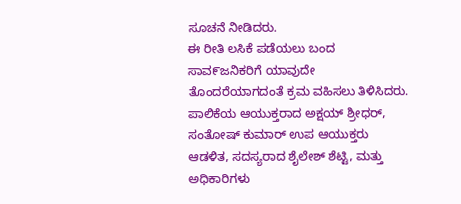ಸೂಚನೆ ನೀಡಿದರು.
ಈ ರೀತಿ ಲಸಿಕೆ ಪಡೆಯಲು ಬಂದ ಸಾವ೯ಜನಿಕರಿಗೆ ಯಾವುದೇ ತೊಂದರೆಯಾಗದಂತೆ ಕ್ರಮ ವಹಿಸಲು ತಿಳಿಸಿದರು. ಪಾಲಿಕೆಯ ಆಯುಕ್ತರಾದ ಅಕ್ಷಯ್ ಶ್ರೀಧರ್, ಸಂತೋಷ್ ಕುಮಾರ್ ಉಪ ಆಯುಕ್ತರು ಆಡಳಿತ, ಸದಸ್ಯರಾದ ಶೈಲೇಶ್ ಶೆಟ್ಟಿ, ಮತ್ತು ಅಧಿಕಾರಿಗಳು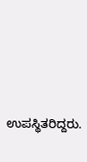ಉಪಸ್ಥಿತರಿದ್ದರು.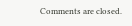Comments are closed.